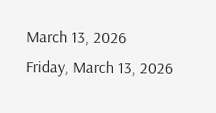March 13, 2026
Friday, March 13, 2026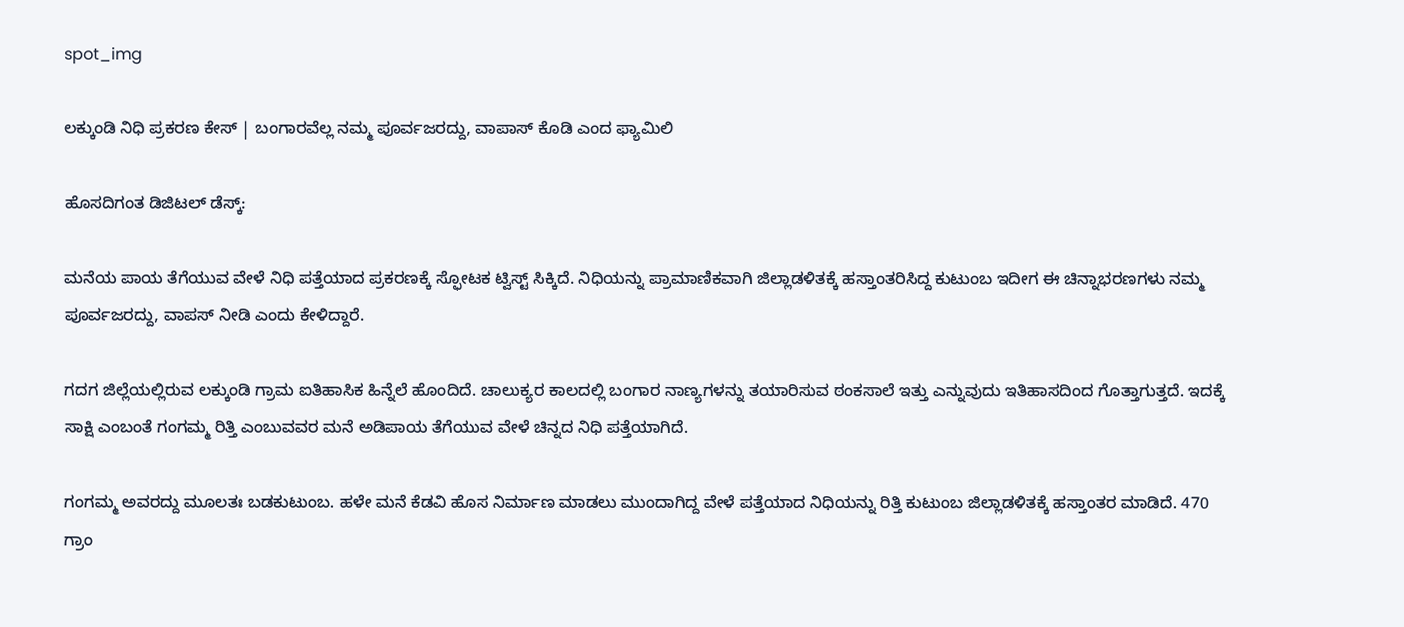spot_img

ಲಕ್ಕುಂಡಿ ನಿಧಿ ಪ್ರಕರಣ ಕೇಸ್‌ | ಬಂಗಾರವೆಲ್ಲ ನಮ್ಮ ಪೂರ್ವಜರದ್ದು, ವಾಪಾಸ್‌ ಕೊಡಿ ಎಂದ ಫ್ಯಾಮಿಲಿ

ಹೊಸದಿಗಂತ ಡಿಜಿಟಲ್‌ ಡೆಸ್ಕ್‌:

ಮನೆಯ ಪಾಯ ತೆಗೆಯುವ ವೇಳೆ ನಿಧಿ ಪತ್ತೆಯಾದ ಪ್ರಕರಣಕ್ಕೆ ಸ್ಫೋಟಕ ಟ್ವಿಸ್ಟ್ ಸಿಕ್ಕಿದೆ. ನಿಧಿಯನ್ನು ಪ್ರಾಮಾಣಿಕವಾಗಿ ಜಿಲ್ಲಾಡಳಿತಕ್ಕೆ ಹಸ್ತಾಂತರಿಸಿದ್ದ ಕುಟುಂಬ ಇದೀಗ ಈ ಚಿನ್ನಾಭರಣಗಳು ನಮ್ಮ ಪೂರ್ವಜರದ್ದು, ವಾಪಸ್ ನೀಡಿ ಎಂದು ಕೇಳಿದ್ದಾರೆ.

ಗದಗ ಜಿಲ್ಲೆಯಲ್ಲಿರುವ ಲಕ್ಕುಂಡಿ ಗ್ರಾಮ ಐತಿಹಾಸಿಕ ಹಿನ್ನೆಲೆ ಹೊಂದಿದೆ. ಚಾಲುಕ್ಯರ ಕಾಲದಲ್ಲಿ ಬಂಗಾರ ನಾಣ್ಯಗಳನ್ನು ತಯಾರಿಸುವ ಠಂಕಸಾಲೆ ಇತ್ತು ಎನ್ನುವುದು ಇತಿಹಾಸದಿಂದ ಗೊತ್ತಾಗುತ್ತದೆ. ಇದಕ್ಕೆ ಸಾಕ್ಷಿ ಎಂಬಂತೆ ಗಂಗಮ್ಮ ರಿತ್ತಿ ಎಂಬುವವರ ಮನೆ ಅಡಿಪಾಯ ತೆಗೆಯುವ ವೇಳೆ ಚಿನ್ನದ ನಿಧಿ ಪತ್ತೆಯಾಗಿದೆ.

ಗಂಗಮ್ಮ ಅವರದ್ದು ಮೂಲತಃ ಬಡಕುಟುಂಬ. ಹಳೇ ಮನೆ ಕೆಡವಿ ಹೊಸ ನಿರ್ಮಾಣ ಮಾಡಲು ಮುಂದಾಗಿದ್ದ ವೇಳೆ ಪತ್ತೆಯಾದ ನಿಧಿಯನ್ನು ರಿತ್ತಿ ಕುಟುಂಬ ಜಿಲ್ಲಾಡಳಿತಕ್ಕೆ ಹಸ್ತಾಂತರ ಮಾಡಿದೆ. 470 ಗ್ರಾಂ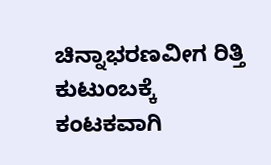ಚಿನ್ನಾಭರಣವೀಗ ರಿತ್ತಿ ಕುಟುಂಬಕ್ಕೆ ಕಂಟಕವಾಗಿ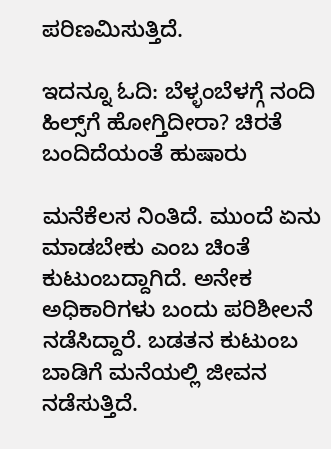ಪರಿಣಮಿಸುತ್ತಿದೆ.

ಇದನ್ನೂ ಓದಿ: ಬೆಳ್ಳಂಬೆಳಗ್ಗೆ ನಂದಿ ಹಿಲ್ಸ್‌ಗೆ ಹೋಗ್ತಿದೀರಾ? ಚಿರತೆ ಬಂದಿದೆಯಂತೆ ಹುಷಾರು

ಮನೆಕೆಲಸ ನಿಂತಿದೆ. ಮುಂದೆ ಏನು ಮಾಡಬೇಕು ಎಂಬ ಚಿಂತೆ ಕುಟುಂಬದ್ದಾಗಿದೆ. ಅನೇಕ ಅಧಿಕಾರಿಗಳು ಬಂದು ಪರಿಶೀಲನೆ ನಡೆಸಿದ್ದಾರೆ. ಬಡತನ ಕುಟುಂಬ ಬಾಡಿಗೆ ಮನೆಯಲ್ಲಿ ಜೀವನ ನಡೆಸುತ್ತಿದೆ.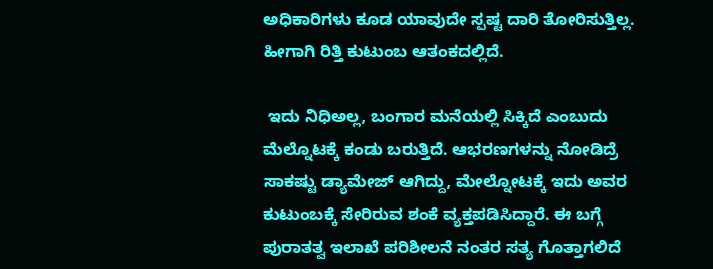ಅಧಿಕಾರಿಗಳು ಕೂಡ ಯಾವುದೇ ಸ್ಪಷ್ಟ ದಾರಿ ತೋರಿಸುತ್ತಿಲ್ಲ. ಹೀಗಾಗಿ ರಿತ್ತಿ ಕುಟುಂಬ ಆತಂಕದಲ್ಲಿದೆ.

 ಇದು ನಿಧಿಅಲ್ಲ, ಬಂಗಾರ ಮನೆಯಲ್ಲಿ ಸಿಕ್ಕಿದೆ ಎಂಬುದು ಮೆಲ್ನೊಟಕ್ಕೆ ಕಂಡು ಬರುತ್ತಿದೆ. ಆಭರಣಗಳನ್ನು ನೋಡಿದ್ರೆ ಸಾಕಷ್ಟು ಡ್ಯಾಮೇಜ್ ಆಗಿದ್ದು, ಮೇಲ್ನೋಟಕ್ಕೆ ಇದು ಅವರ ಕುಟುಂಬಕ್ಕೆ ಸೇರಿರುವ ಶಂಕೆ ವ್ಯಕ್ತಪಡಿಸಿದ್ದಾರೆ. ಈ ಬಗ್ಗೆ ಪುರಾತತ್ವ ಇಲಾಖೆ ಪರಿಶೀಲನೆ ನಂತರ ಸತ್ಯ ಗೊತ್ತಾಗಲಿದೆ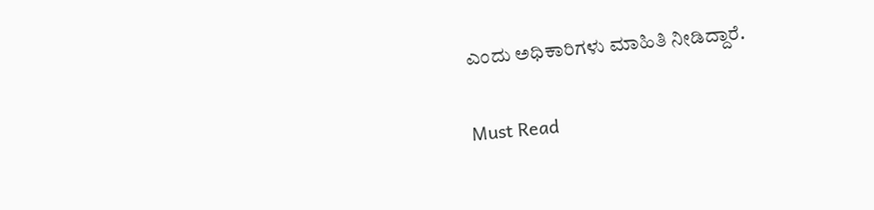ಎಂದು ಅಧಿಕಾರಿಗಳು ಮಾಹಿತಿ ನೀಡಿದ್ದಾರೆ.

Must Read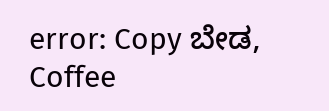error: Copy ಬೇಡ, Coffee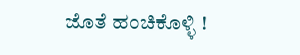ಜೊತೆ ಹಂಚಿಕೊಳ್ಳಿ !